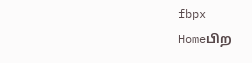fbpx
Homeபிற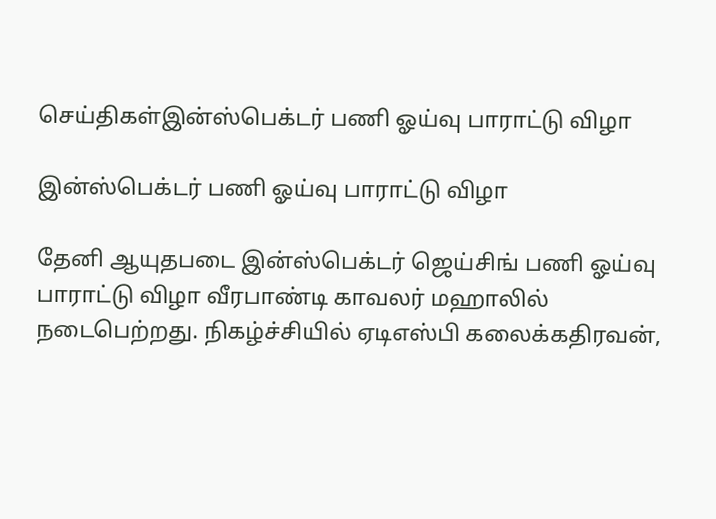செய்திகள்இன்ஸ்பெக்டர் பணி ஓய்வு பாராட்டு விழா

இன்ஸ்பெக்டர் பணி ஓய்வு பாராட்டு விழா

தேனி ஆயுதபடை இன்ஸ்பெக்டர் ஜெய்சிங் பணி ஓய்வு பாராட்டு விழா வீரபாண்டி காவலர் மஹாலில் நடைபெற்றது. நிகழ்ச்சியில் ஏடிஎஸ்பி கலைக்கதிரவன்,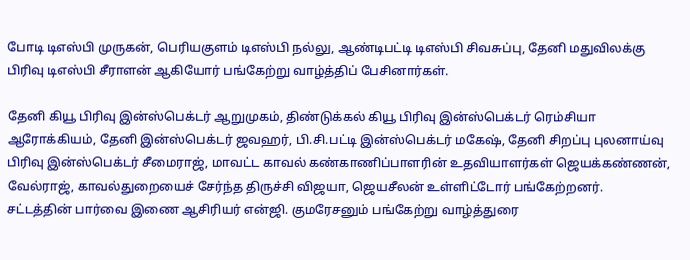போடி டிஎஸ்பி முருகன், பெரியகுளம் டிஎஸ்பி நல்லு, ஆண்டிபட்டி டிஎஸ்பி சிவசுப்பு, தேனி மதுவிலக்கு பிரிவு டிஎஸ்பி சீராளன் ஆகியோர் பங்கேற்று வாழ்த்திப் பேசினார்கள்.

தேனி கியூ பிரிவு இன்ஸ்பெக்டர் ஆறுமுகம், திண்டுக்கல் கியூ பிரிவு இன்ஸ்பெக்டர் ரெம்சியா ஆரோக்கியம், தேனி இன்ஸ்பெக்டர் ஜவஹர், பி.சி.பட்டி இன்ஸ்பெக்டர் மகேஷ், தேனி சிறப்பு புலனாய்வு பிரிவு இன்ஸ்பெக்டர் சீமைராஜ், மாவட்ட காவல் கண்காணிப்பாளரின் உதவியாளர்கள் ஜெயக்கண்ணன், வேல்ராஜ், காவல்துறையைச் சேர்ந்த திருச்சி விஜயா, ஜெயசீலன் உள்ளிட்டோர் பங்கேற்றனர்.
சட்டத்தின் பார்வை இணை ஆசிரியர் என்ஜி. குமரேசனும் பங்கேற்று வாழ்த்துரை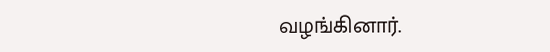வழங்கினார்.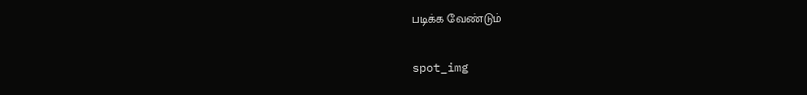படிக்க வேண்டும்

spot_img